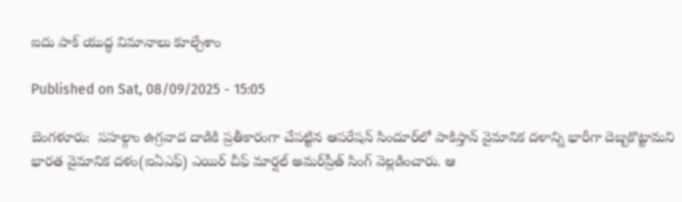ఐదు పాక్‌ యుద్ధ విమానాలు కూల్చేశాం

Published on Sat, 08/09/2025 - 15:05

బెంగళూరు:  పహల్గాం ఉగ్రవాద దాడికి ప్రతీకారంగా చేపట్టిన ఆపరేషన్‌ సిందూర్‌లో పాకిస్తాన్‌ వైమానిక దళాన్ని భారీగా దెబ్బకొట్టామని భారత వైమానిక దళం(ఐఏఎఫ్‌) ఎయిర్‌ చీఫ్‌ మార్షల్‌ అమర్‌ప్రీత్‌ సింగ్‌ వెల్లడించారు. ఆ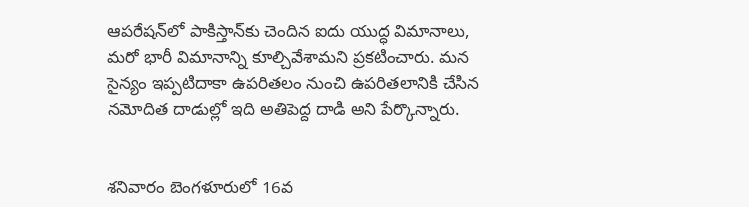ఆపరేషన్‌లో పాకిస్తాన్‌కు చెందిన ఐదు యుద్ధ విమానాలు, మరో భారీ విమానాన్ని కూల్చివేశామని ప్రకటించారు. మన సైన్యం ఇప్పటిదాకా ఉపరితలం నుంచి ఉపరితలానికి చేసిన నమోదిత దాడుల్లో ఇది అతిపెద్ద దాడి అని పేర్కొన్నారు.


శనివారం బెంగళూరులో 16వ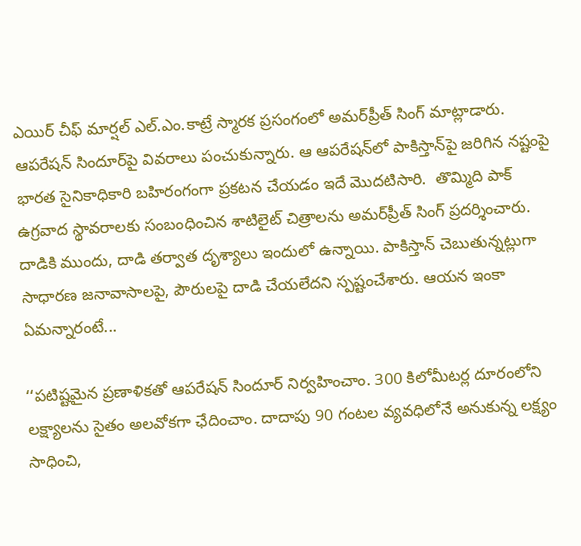ఎయిర్‌ చీఫ్‌ మార్షల్‌ ఎల్‌.ఎం.కాట్రే స్మారక ప్రసంగంలో అమర్‌ప్రీత్‌ సింగ్‌ మాట్లాడారు. ఆపరేషన్‌ సిందూర్‌పై వివరాలు పంచుకున్నారు. ఆ ఆపరేషన్‌లో పాకిస్తాన్‌పై జరిగిన నష్టంపై భారత సైనికాధికారి బహిరంగంగా ప్రకటన చేయడం ఇదే మొదటిసారి.  తొమ్మిది పాక్‌ ఉగ్రవాద స్థావరాలకు సంబంధించిన శాటిలైట్‌ చిత్రాలను అమర్‌ప్రీత్‌ సింగ్‌ ప్రదర్శించారు. దాడికి ముందు, దాడి తర్వాత దృశ్యాలు ఇందులో ఉన్నాయి. పాకిస్తాన్‌ చెబుతున్నట్లుగా సాధారణ జనావాసాలపై, పౌరులపై దాడి చేయలేదని స్పష్టంచేశారు. ఆయన ఇంకా ఏమన్నారంటే...

‘‘పటిష్టమైన ప్రణాళికతో ఆపరేషన్‌ సిందూర్‌ నిర్వహించాం. 300 కిలోమీటర్ల దూరంలోని లక్ష్యాలను సైతం అలవోకగా ఛేదించాం. దాదాపు 90 గంటల వ్యవధిలోనే అనుకున్న లక్ష్యం సాధించి,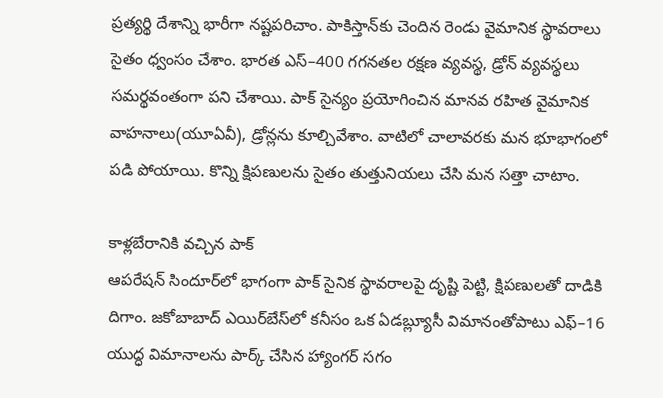ప్రత్యర్థి దేశాన్ని భారీగా నష్టపరిచాం. పాకిస్తాన్‌కు చెందిన రెండు వైమానిక స్థావరాలు సైతం ధ్వంసం చేశాం. భారత ఎస్‌–400 గగనతల రక్షణ వ్యవస్థ, డ్రోన్‌ వ్యవస్థలు సమర్థవంతంగా పని చేశాయి. పాక్‌ సైన్యం ప్రయోగించిన మానవ రహిత వైమానిక వాహనాలు(యూఏవీ), డ్రోన్లను కూల్చివేశాం. వాటిలో చాలావరకు మన భూభాగంలో పడి పోయాయి. కొన్ని క్షిపణులను సైతం తుత్తునియలు చేసి మన సత్తా చాటాం.

కాళ్లబేరానికి వచ్చిన పాక్‌
ఆపరేషన్‌ సిందూర్‌లో భాగంగా పాక్‌ సైనిక స్థావరాలపై దృష్టి పెట్టి, క్షిపణులతో దాడికి దిగాం. జకోబాబాద్‌ ఎయిర్‌బేస్‌లో కనీసం ఒక ఏడబ్ల్యూసీ విమానంతోపాటు ఎఫ్‌–16 యుద్ధ విమానాలను పార్క్‌ చేసిన హ్యాంగర్‌ సగం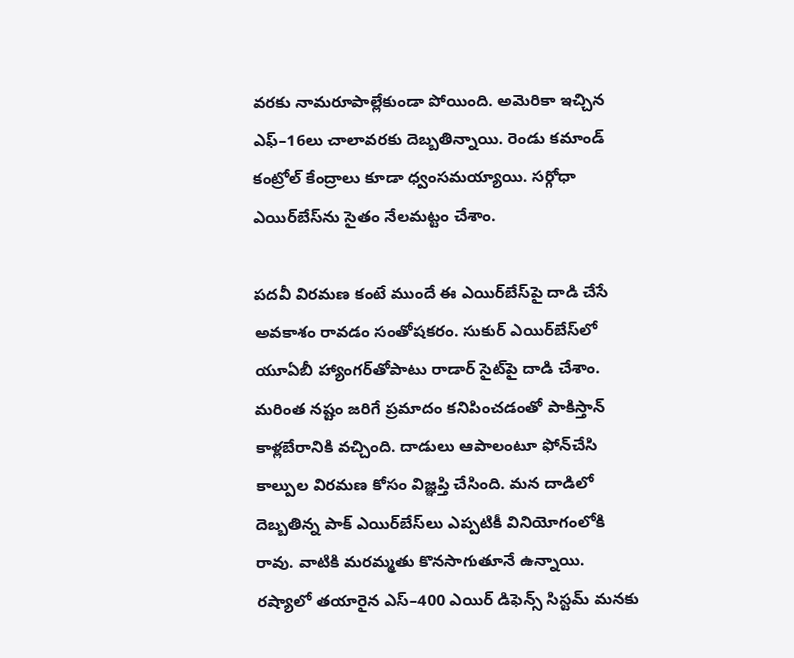వరకు నామరూపాల్లేకుండా పోయింది. అమెరికా ఇచ్చిన ఎఫ్‌–16లు చాలావరకు దెబ్బతిన్నాయి. రెండు కమాండ్‌ కంట్రోల్‌ కేంద్రాలు కూడా ధ్వంసమయ్యాయి. సర్గోధా ఎయిర్‌బేస్‌ను సైతం నేలమట్టం చేశాం.

పదవీ విరమణ కంటే ముందే ఈ ఎయిర్‌బేస్‌పై దాడి చేసే అవకాశం రావడం సంతోషకరం. సుకుర్‌ ఎయిర్‌బేస్‌లో యూఏబీ హ్యాంగర్‌తోపాటు రాడార్‌ సైట్‌పై దాడి చేశాం. మరింత నష్టం జరిగే ప్రమాదం కనిపించడంతో పాకిస్తాన్‌ కాళ్లబేరానికి వచ్చింది. దాడులు ఆపాలంటూ ఫోన్‌చేసి కాల్పుల విరమణ కోసం విజ్ఞప్తి చేసింది. మన దాడిలో దెబ్బతిన్న పాక్‌ ఎయిర్‌బేస్‌లు ఎప్పటికీ వినియోగంలోకి రావు. వాటికి మరమ్మతు కొనసాగుతూనే ఉన్నాయి. రష్యాలో తయారైన ఎస్‌–400 ఎయిర్‌ డిఫెన్స్‌ సిస్టమ్‌ మనకు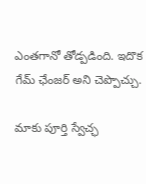ఎంతగానో తోడ్పడింది. ఇదొక గేమ్‌ ఛేంజర్‌ అని చెప్పొచ్చు.

మాకు పూర్తి స్వేచ్ఛ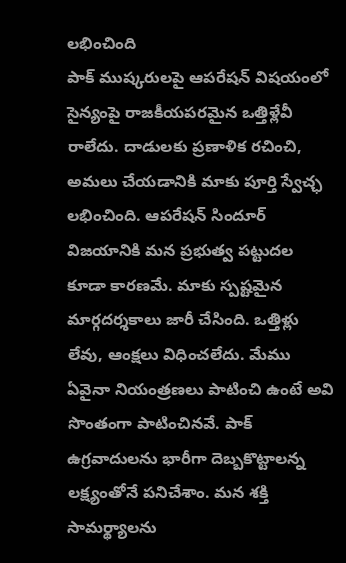లభించింది
పాక్‌ ముష్కరులపై ఆపరేషన్‌ విషయంలో సైన్యంపై రాజకీయపరమైన ఒత్తిళ్లేవీ రాలేదు. దాడులకు ప్రణాళిక రచించి, అమలు చేయడానికి మాకు పూర్తి స్వేచ్ఛ లభించింది. ఆపరేషన్‌ సిందూర్‌ విజయానికి మన ప్రభుత్వ పట్టుదల కూడా కారణమే. మాకు స్పష్టమైన మార్గదర్శకాలు జారీ చేసింది. ఒత్తిళ్లు లేవు, ఆంక్షలు విధించలేదు. మేము ఏవైనా నియంత్రణలు పాటించి ఉంటే అవి సొంతంగా పాటించినవే. పాక్‌ ఉగ్రవాదులను భారీగా దెబ్బకొట్టాలన్న లక్ష్యంతోనే పనిచేశాం. మన శక్తి
సామర్థ్యాలను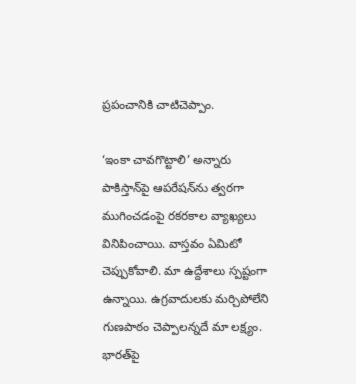ప్రపంచానికి చాటిచెప్పాం.

‘ఇంకా చావగొట్టాలి’ అన్నారు
పాకిస్తాన్‌పై ఆపరేషన్‌ను త్వరగా ముగించడంపై రకరకాల వ్యాఖ్యలు వినిపించాయి. వాస్తవం ఏమిటో చెప్పుకోవాలి. మా ఉద్దేశాలు స్పష్టంగా ఉన్నాయి. ఉగ్రవాదులకు మర్చిపోలేని గుణపాఠం చెప్పాలన్నదే మా లక్ష్యం. భారత్‌పై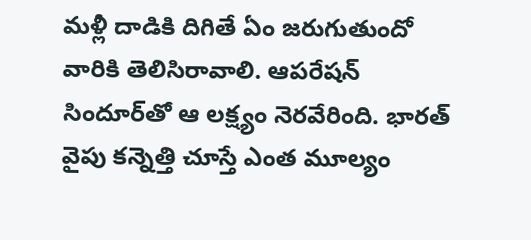మళ్లీ దాడికి దిగితే ఏం జరుగుతుందో వారికి తెలిసిరావాలి. ఆపరేషన్‌ సిందూర్‌తో ఆ లక్ష్యం నెరవేరింది. భారత్‌ వైపు కన్నెత్తి చూస్తే ఎంత మూల్యం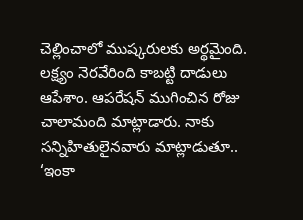చెల్లించాలో ముష్కరులకు అర్థమైంది. లక్ష్యం నెరవేరింది కాబట్టి దాడులు ఆపేశాం. ఆపరేషన్‌ ముగించిన రోజు చాలామంది మాట్లాడారు. నాకు సన్నిహితులైనవారు మాట్లాడుతూ.. ‘ఇంకా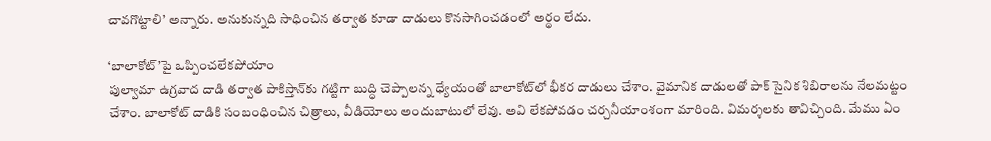చావగొట్టాలి’ అన్నారు. అనుకున్నది సాధించిన తర్వాత కూడా దాడులు కొనసాగించడంలో అర్థం లేదు.

‘బాలాకోట్‌’పై ఒప్పించలేకపోయాం
పుల్వామా ఉగ్రవాద దాడి తర్వాత పాకిస్తాన్‌కు గట్టిగా బుద్ధి చెప్పాలన్న ధ్యేయంతో బాలాకోట్‌లో భీకర దాడులు చేశాం. వైమానిక దాడులతో పాక్‌ సైనిక శిబిరాలను నేలమట్టం చేశాం. బాలాకోట్‌ దాడికి సంబంధించిన చిత్రాలు, వీడియోలు అందుబాటులో లేవు. అవి లేకపోవడం చర్చనీయాంశంగా మారింది. విమర్శలకు తావిచ్చింది. మేము ఏం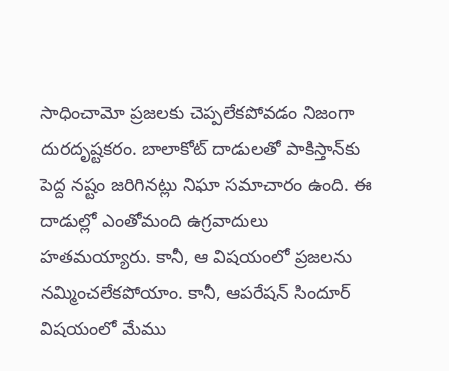సాధించామో ప్రజలకు చెప్పలేకపోవడం నిజంగా దురదృష్టకరం. బాలాకోట్‌ దాడులతో పాకిస్తాన్‌కు పెద్ద నష్టం జరిగినట్లు నిఘా సమాచారం ఉంది. ఈ దాడుల్లో ఎంతోమంది ఉగ్రవాదులు హతమయ్యారు. కానీ, ఆ విషయంలో ప్రజలను నమ్మించలేకపోయాం. కానీ, ఆపరేషన్‌ సిందూర్‌ విషయంలో మేము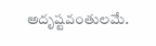అదృష్టవంతులమే.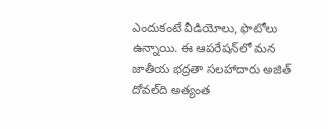ఎందుకంటే వీడియోలు, ఫొటోలు ఉన్నాయి. ఈ ఆపరేషన్‌లో మన జాతీయ భద్రతా సలహాదారు అజిత్‌ దోవల్‌ది అత్యంత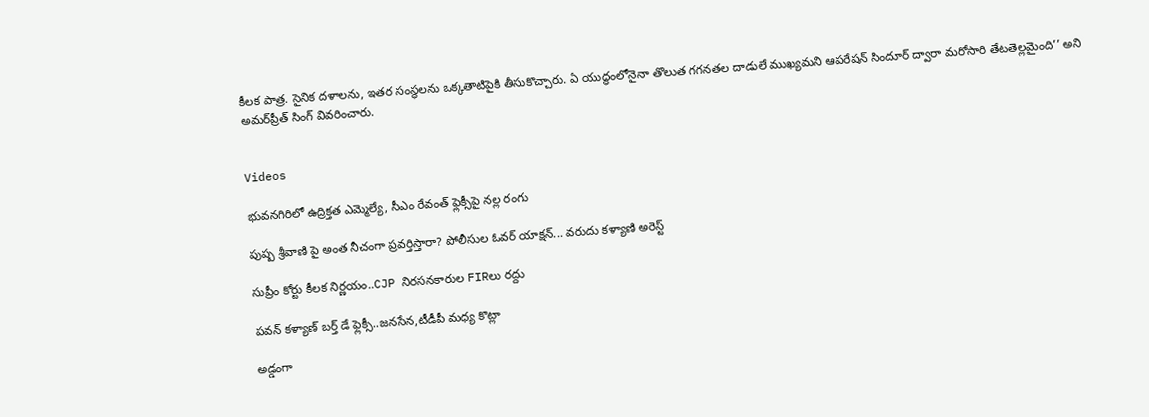కీలక పాత్ర. సైనిక దళాలను, ఇతర సంస్థలను ఒక్కతాటిపైకి తీసుకొచ్చారు. ఏ యుద్ధంలోనైనా తొలుత గగనతల దాడులే ముఖ్యమని ఆపరేషన్‌ సిందూర్‌ ద్వారా మరోసారి తేటతెల్లమైంది’’ అని అమర్‌ప్రీత్‌ సింగ్‌ వివరించారు.


Videos

భువనగిరిలో ఉద్రిక్తత ఎమ్మెల్యే, సీఎం రేవంత్ ఫ్లెక్సీపై నల్ల రంగు

పుష్ప శ్రీవాణి పై అంత నీచంగా ప్రవర్తిస్తారా? పోలీసుల ఓవర్ యాక్షన్... వరుదు కళ్యాణి అరెస్ట్

సుప్రీం కోర్టు కీలక నిర్ణయం..CJP నిరసనకారుల FIRలు రద్దు

పవన్ కళ్యాణ్ బర్త్ డే ఫ్లెక్సీ..జనసేన,టీడీపీ మధ్య కొట్లా

అడ్డంగా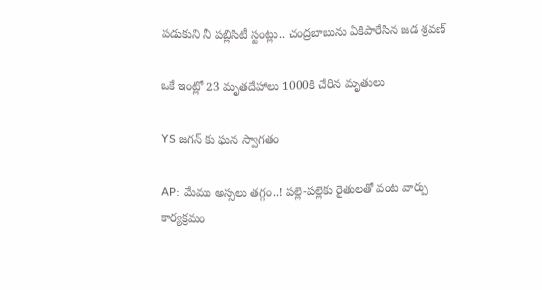పడుకుని నీ పబ్లిసిటీ స్టంట్లు.. చంద్రబాబును ఏకిపారేసిన జడ శ్రవణ్

ఒకే ఇంట్లో 23 మృతదేహాలు 1000కి చేరిన మృతులు

YS జగన్ కు ఘన స్వాగతం

AP: మేము అస్సలు తగ్గం..! పల్లె-పల్లెకు రైతులతో వంట వార్పు కార్యక్రమం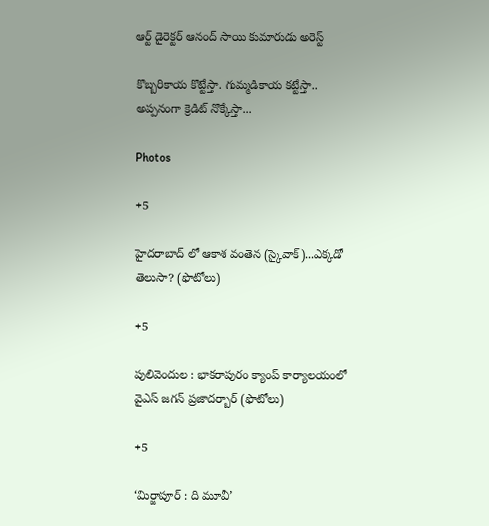ఆర్ట్ డైరెక్టర్ ఆనంద్ సాయి కుమారుడు అరెస్ట్

కొబ్బరికాయ కొట్టేస్తా. గుమ్మడికాయ కట్టేస్తా.. అప్పనంగా క్రెడిట్ నొక్కేస్తా...

Photos

+5

హైదరాబాద్ లో ఆకాశ వంతెన (స్కైవాక్)...ఎక్కడో తెలుసా? (ఫొటోలు)

+5

పులివెందుల : భాకరాపురం క్యాంప్‌ కార్యాలయంలో వైఎస్‌ జగన్‌ ప్రజాదర్బార్‌ (ఫొటోలు)

+5

‘మిర్జాపూర్‌ : ది మూవీ’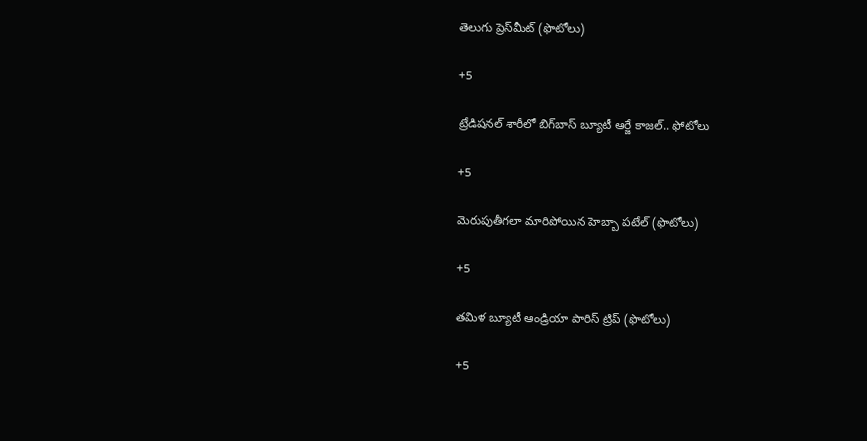తెలుగు ప్రెస్‌మీట్‌ (ఫొటోలు)

+5

ట్రేడిషనల్ శారీలో బిగ్‌బాస్‌ బ్యూటీ ఆర్జే కాజల్.. ఫోటోలు

+5

మెరుపుతీగలా మారిపోయిన హెబ్బా పటేల్ (ఫొటోలు)

+5

తమిళ బ్యూటీ ఆండ్రియా పారిస్ ట్రిప్ (ఫొటోలు)

+5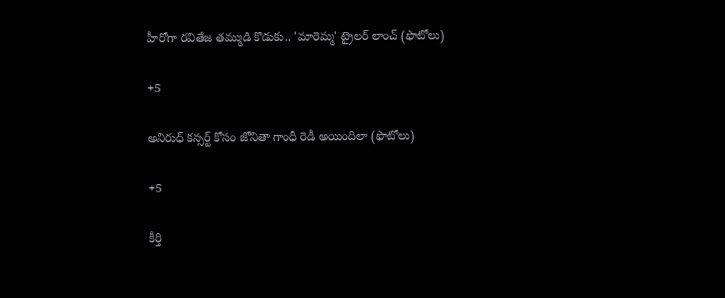హీరోగా రవితేజ తమ్ముడి కొడుకు.. 'మారెమ్మ' ట్రైలర్ లాంచ్ (ఫొటోలు)

+5

అనిరుధ్ కన్సర్ట్ కోసం జోనితా గాంధీ రెడీ అయిందిలా (ఫొటోలు)

+5

కీర్తి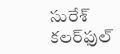సురేశ్ కలర్‌ఫుల్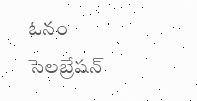ఓనం సెలబ్రేషన్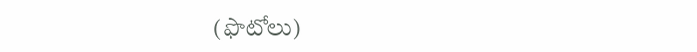(ఫొటోలు)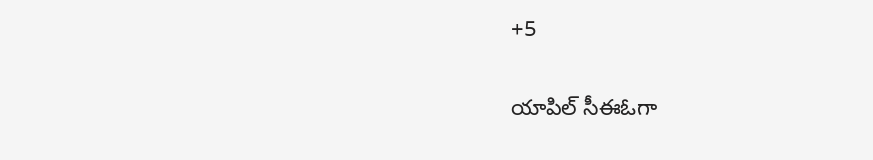+5

యాపిల్ సీఈఓగా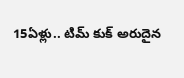15ఏళ్లు.. టిమ్ కుక్ అరుదైన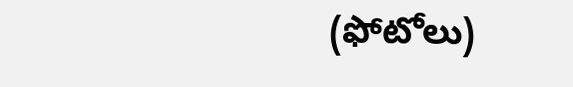(ఫోటోలు)